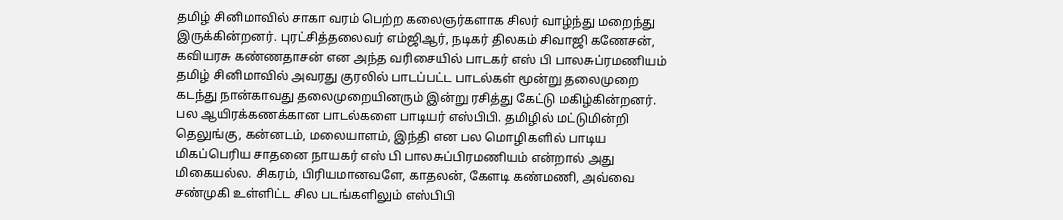தமிழ் சினிமாவில் சாகா வரம் பெற்ற கலைஞர்களாக சிலர் வாழ்ந்து மறைந்து இருக்கின்றனர். புரட்சித்தலைவர் எம்ஜிஆர், நடிகர் திலகம் சிவாஜி கணேசன், கவியரசு கண்ணதாசன் என அந்த வரிசையில் பாடகர் எஸ் பி பாலசுப்ரமணியம் தமிழ் சினிமாவில் அவரது குரலில் பாடப்பட்ட பாடல்கள் மூன்று தலைமுறை கடந்து நான்காவது தலைமுறையினரும் இன்று ரசித்து கேட்டு மகிழ்கின்றனர்.
பல ஆயிரக்கணக்கான பாடல்களை பாடியர் எஸ்பிபி. தமிழில் மட்டுமின்றி தெலுங்கு, கன்னடம், மலையாளம், இந்தி என பல மொழிகளில் பாடிய மிகப்பெரிய சாதனை நாயகர் எஸ் பி பாலசுப்பிரமணியம் என்றால் அது மிகையல்ல. சிகரம், பிரியமானவளே, காதலன், கேளடி கண்மணி, அவ்வை சண்முகி உள்ளிட்ட சில படங்களிலும் எஸ்பிபி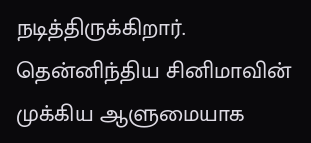நடித்திருக்கிறார்.
தென்னிந்திய சினிமாவின் முக்கிய ஆளுமையாக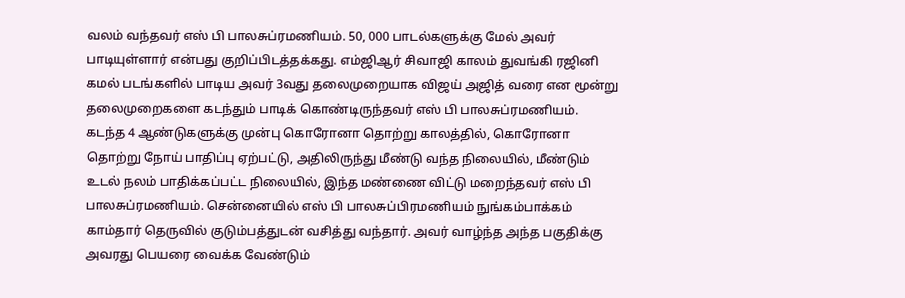வலம் வந்தவர் எஸ் பி பாலசுப்ரமணியம். 50, 000 பாடல்களுக்கு மேல் அவர் பாடியுள்ளார் என்பது குறிப்பிடத்தக்கது. எம்ஜிஆர் சிவாஜி காலம் துவங்கி ரஜினி கமல் படங்களில் பாடிய அவர் 3வது தலைமுறையாக விஜய் அஜித் வரை என மூன்று தலைமுறைகளை கடந்தும் பாடிக் கொண்டிருந்தவர் எஸ் பி பாலசுப்ரமணியம்.
கடந்த 4 ஆண்டுகளுக்கு முன்பு கொரோனா தொற்று காலத்தில், கொரோனா தொற்று நோய் பாதிப்பு ஏற்பட்டு, அதிலிருந்து மீண்டு வந்த நிலையில், மீண்டும் உடல் நலம் பாதிக்கப்பட்ட நிலையில், இந்த மண்ணை விட்டு மறைந்தவர் எஸ் பி பாலசுப்ரமணியம். சென்னையில் எஸ் பி பாலசுப்பிரமணியம் நுங்கம்பாக்கம் காம்தார் தெருவில் குடும்பத்துடன் வசித்து வந்தார். அவர் வாழ்ந்த அந்த பகுதிக்கு அவரது பெயரை வைக்க வேண்டும்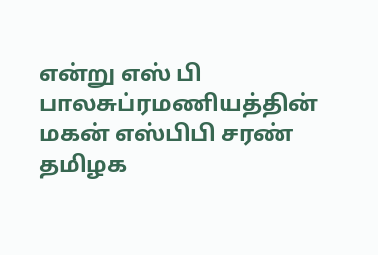என்று எஸ் பி பாலசுப்ரமணியத்தின் மகன் எஸ்பிபி சரண் தமிழக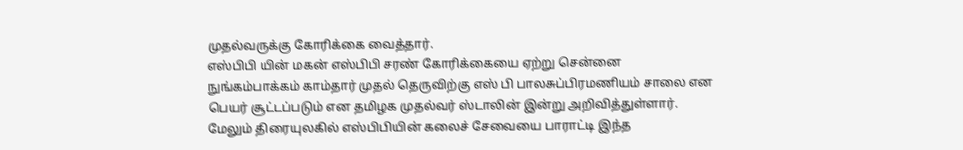முதல்வருக்கு கோரிக்கை வைத்தார்.
எஸ்பிபி யின் மகன் எஸ்பிபி சரண் கோரிக்கையை ஏற்று சென்னை நுங்கம்பாக்கம் காம்தார் முதல் தெருவிற்கு எஸ் பி பாலசுப்பிரமணியம் சாலை என பெயர் சூட்டப்படும் என தமிழக முதல்வர் ஸ்டாலின் இன்று அறிவித்துள்ளார். மேலும் திரையுலகில் எஸ்பிபியின் கலைச் சேவையை பாராட்டி இந்த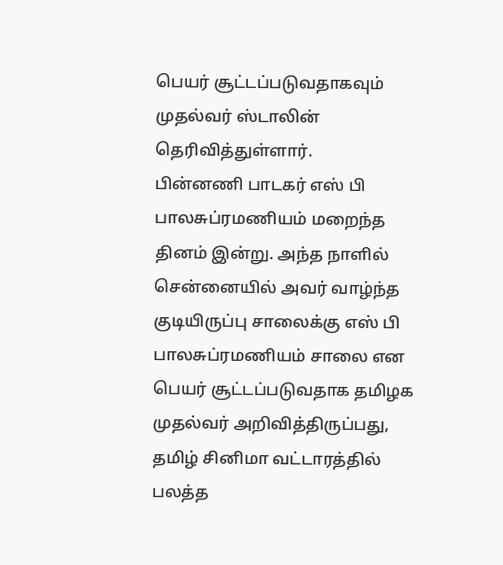பெயர் சூட்டப்படுவதாகவும் முதல்வர் ஸ்டாலின் தெரிவித்துள்ளார்.
பின்னணி பாடகர் எஸ் பி பாலசுப்ரமணியம் மறைந்த தினம் இன்று. அந்த நாளில் சென்னையில் அவர் வாழ்ந்த குடியிருப்பு சாலைக்கு எஸ் பி பாலசுப்ரமணியம் சாலை என பெயர் சூட்டப்படுவதாக தமிழக முதல்வர் அறிவித்திருப்பது, தமிழ் சினிமா வட்டாரத்தில் பலத்த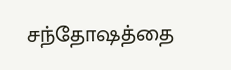சந்தோஷத்தை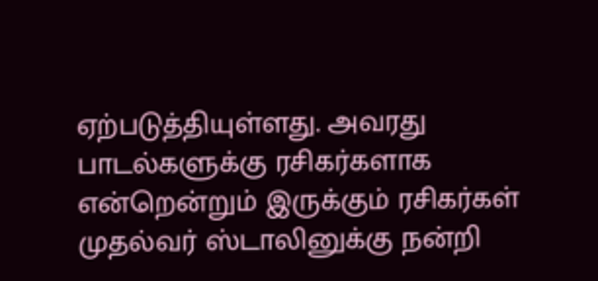ஏற்படுத்தியுள்ளது. அவரது பாடல்களுக்கு ரசிகர்களாக என்றென்றும் இருக்கும் ரசிகர்கள் முதல்வர் ஸ்டாலினுக்கு நன்றி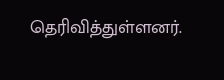தெரிவித்துள்ளனர்.